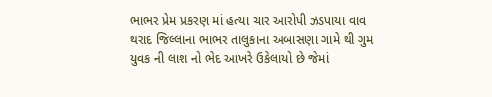ભાભર પ્રેમ પ્રકરણ માં હત્યા ચાર આરોપી ઝડપાયા વાવ થરાદ જિલ્લાના ભાભર તાલુકાના અબાસણા ગામે થી ગુમ યુવક ની લાશ નો ભેદ આખરે ઉકેલાયો છે જેમાં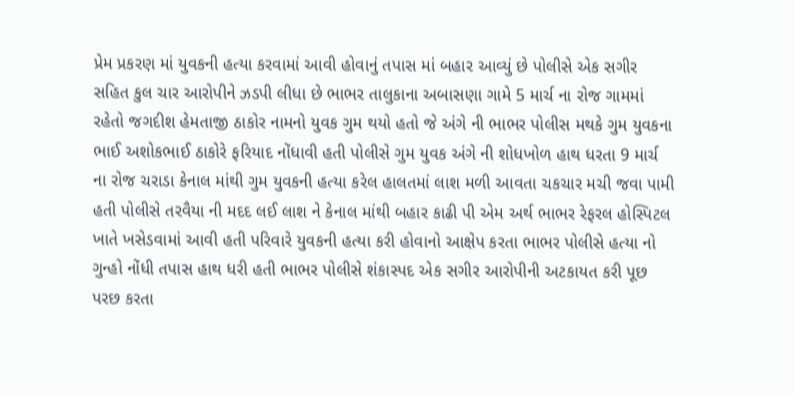પ્રેમ પ્રકરણ માં યુવકની હત્યા કરવામાં આવી હોવાનું તપાસ માં બહાર આવ્યું છે પોલીસે એક સગીર સહિત કુલ ચાર આરોપીને ઝડપી લીધા છે ભાભર તાલુકાના અબાસણા ગામે 5 માર્ચ ના રોજ ગામમાં રહેતો જગદીશ હેમતાજી ઠાકોર નામનો યુવક ગુમ થયો હતો જે અંગે ની ભાભર પોલીસ મથકે ગુમ યુવકના ભાઈ અશોકભાઈ ઠાકોરે ફરિયાદ નોંધાવી હતી પોલીસે ગુમ યુવક અંગે ની શોધખોળ હાથ ધરતા 9 માર્ચ ના રોજ ચરાડા કેનાલ માંથી ગુમ યુવકની હત્યા કરેલ હાલતમાં લાશ મળી આવતા ચકચાર મચી જવા પામી હતી પોલીસે તરવૈયા ની મદદ લઈ લાશ ને કેનાલ માંથી બહાર કાઢી પી એમ અર્થ ભાભર રેફરલ હોસ્પિટલ ખાતે ખસેડવામાં આવી હતી પરિવારે યુવકની હત્યા કરી હોવાનો આક્ષેપ કરતા ભાભર પોલીસે હત્યા નો ગુન્હો નોંધી તપાસ હાથ ધરી હતી ભાભર પોલીસે શંકાસ્પદ એક સગીર આરોપીની અટકાયત કરી પૂછ પરછ કરતા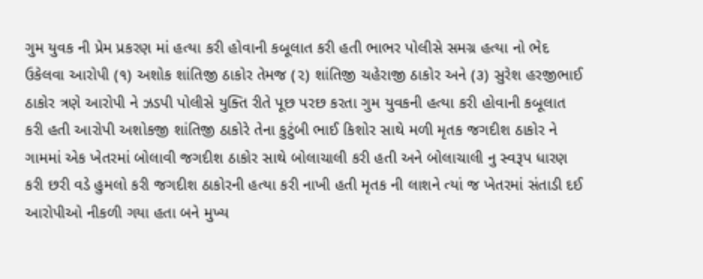ગુમ યુવક ની પ્રેમ પ્રકરણ માં હત્યા કરી હોવાની કબૂલાત કરી હતી ભાભર પોલીસે સમગ્ર હત્યા નો ભેદ ઉકેલવા આરોપી (૧) અશોક શાંતિજી ઠાકોર તેમજ (૨) શાંતિજી ચહેરાજી ઠાકોર અને (૩) સુરેશ હરજીભાઈ ઠાકોર ત્રણે આરોપી ને ઝડપી પોલીસે યુક્તિ રીતે પૂછ પરછ કરતા ગુમ યુવકની હત્યા કરી હોવાની કબૂલાત કરી હતી આરોપી અશોકજી શાંતિજી ઠાકોરે તેના કુટુંબી ભાઈ કિશોર સાથે મળી મૃતક જગદીશ ઠાકોર ને ગામમાં એક ખેતરમાં બોલાવી જગદીશ ઠાકોર સાથે બોલાચાલી કરી હતી અને બોલાચાલી નુ સ્વરૂપ ધારણ કરી છરી વડે હુમલો કરી જગદીશ ઠાકોરની હત્યા કરી નાખી હતી મૃતક ની લાશને ત્યાં જ ખેતરમાં સંતાડી દઈ આરોપીઓ નીકળી ગયા હતા બને મુખ્ય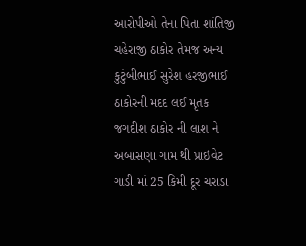આરોપીઓ તેના પિતા શાંતિજી ચહેરાજી ઠાકોર તેમજ અન્ય કુટુંબીભાઈ સુરેશ હરજીભાઈ ઠાકોરની મદદ લઈ મૃતક જગદીશ ઠાકોર ની લાશ ને અબાસણા ગામ થી પ્રાઇવેટ ગાડી માં 25 કિમી દૂર ચરાડા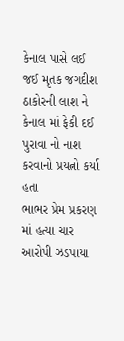કેનાલ પાસે લઈ જઈ મૃતક જગદીશ ઠાકોરની લાશ ને કેનાલ માં ફેકી દઈ પુરાવા નો નાશ કરવાનો પ્રયત્નો કર્યા હતા
ભાભર પ્રેમ પ્રકરણ માં હત્યા ચાર આરોપી ઝડપાયા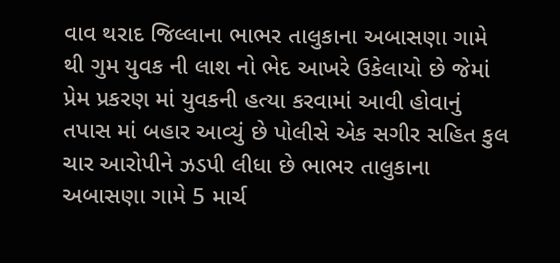વાવ થરાદ જિલ્લાના ભાભર તાલુકાના અબાસણા ગામે થી ગુમ યુવક ની લાશ નો ભેદ આખરે ઉકેલાયો છે જેમાં પ્રેમ પ્રકરણ માં યુવકની હત્યા કરવામાં આવી હોવાનું તપાસ માં બહાર આવ્યું છે પોલીસે એક સગીર સહિત કુલ ચાર આરોપીને ઝડપી લીધા છે ભાભર તાલુકાના અબાસણા ગામે 5 માર્ચ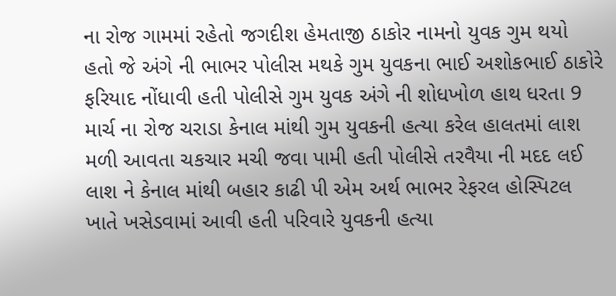ના રોજ ગામમાં રહેતો જગદીશ હેમતાજી ઠાકોર નામનો યુવક ગુમ થયો હતો જે અંગે ની ભાભર પોલીસ મથકે ગુમ યુવકના ભાઈ અશોકભાઈ ઠાકોરે ફરિયાદ નોંધાવી હતી પોલીસે ગુમ યુવક અંગે ની શોધખોળ હાથ ધરતા 9 માર્ચ ના રોજ ચરાડા કેનાલ માંથી ગુમ યુવકની હત્યા કરેલ હાલતમાં લાશ મળી આવતા ચકચાર મચી જવા પામી હતી પોલીસે તરવૈયા ની મદદ લઈ લાશ ને કેનાલ માંથી બહાર કાઢી પી એમ અર્થ ભાભર રેફરલ હોસ્પિટલ ખાતે ખસેડવામાં આવી હતી પરિવારે યુવકની હત્યા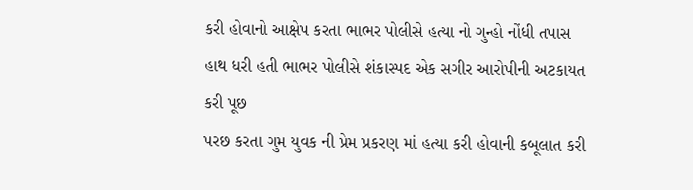કરી હોવાનો આક્ષેપ કરતા ભાભર પોલીસે હત્યા નો ગુન્હો નોંધી તપાસ હાથ ધરી હતી ભાભર પોલીસે શંકાસ્પદ એક સગીર આરોપીની અટકાયત કરી પૂછ
પરછ કરતા ગુમ યુવક ની પ્રેમ પ્રકરણ માં હત્યા કરી હોવાની કબૂલાત કરી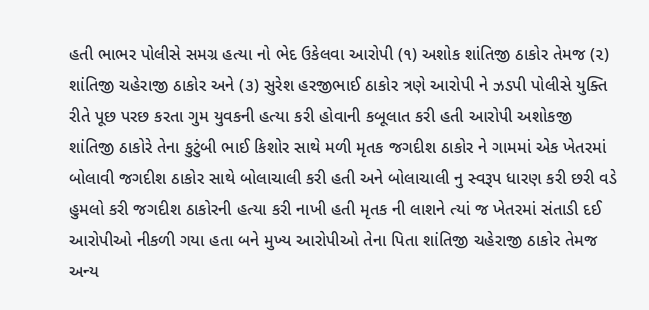હતી ભાભર પોલીસે સમગ્ર હત્યા નો ભેદ ઉકેલવા આરોપી (૧) અશોક શાંતિજી ઠાકોર તેમજ (૨) શાંતિજી ચહેરાજી ઠાકોર અને (૩) સુરેશ હરજીભાઈ ઠાકોર ત્રણે આરોપી ને ઝડપી પોલીસે યુક્તિ રીતે પૂછ પરછ કરતા ગુમ યુવકની હત્યા કરી હોવાની કબૂલાત કરી હતી આરોપી અશોકજી શાંતિજી ઠાકોરે તેના કુટુંબી ભાઈ કિશોર સાથે મળી મૃતક જગદીશ ઠાકોર ને ગામમાં એક ખેતરમાં બોલાવી જગદીશ ઠાકોર સાથે બોલાચાલી કરી હતી અને બોલાચાલી નુ સ્વરૂપ ધારણ કરી છરી વડે હુમલો કરી જગદીશ ઠાકોરની હત્યા કરી નાખી હતી મૃતક ની લાશને ત્યાં જ ખેતરમાં સંતાડી દઈ આરોપીઓ નીકળી ગયા હતા બને મુખ્ય આરોપીઓ તેના પિતા શાંતિજી ચહેરાજી ઠાકોર તેમજ અન્ય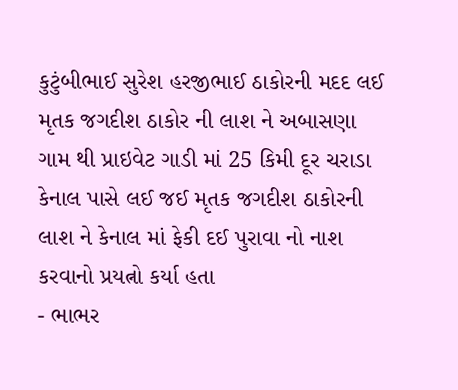કુટુંબીભાઈ સુરેશ હરજીભાઈ ઠાકોરની મદદ લઈ મૃતક જગદીશ ઠાકોર ની લાશ ને અબાસણા ગામ થી પ્રાઇવેટ ગાડી માં 25 કિમી દૂર ચરાડા કેનાલ પાસે લઈ જઈ મૃતક જગદીશ ઠાકોરની લાશ ને કેનાલ માં ફેકી દઈ પુરાવા નો નાશ કરવાનો પ્રયત્નો કર્યા હતા
- ભાભર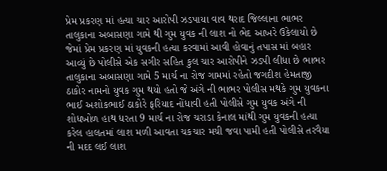પ્રેમ પ્રકરણ માં હત્યા ચાર આરોપી ઝડપાયા વાવ થરાદ જિલ્લાના ભાભર તાલુકાના અબાસણા ગામે થી ગુમ યુવક ની લાશ નો ભેદ આખરે ઉકેલાયો છે જેમાં પ્રેમ પ્રકરણ માં યુવકની હત્યા કરવામાં આવી હોવાનું તપાસ માં બહાર આવ્યું છે પોલીસે એક સગીર સહિત કુલ ચાર આરોપીને ઝડપી લીધા છે ભાભર તાલુકાના અબાસણા ગામે 5 માર્ચ ના રોજ ગામમાં રહેતો જગદીશ હેમતાજી ઠાકોર નામનો યુવક ગુમ થયો હતો જે અંગે ની ભાભર પોલીસ મથકે ગુમ યુવકના ભાઈ અશોકભાઈ ઠાકોરે ફરિયાદ નોંધાવી હતી પોલીસે ગુમ યુવક અંગે ની શોધખોળ હાથ ધરતા 9 માર્ચ ના રોજ ચરાડા કેનાલ માંથી ગુમ યુવકની હત્યા કરેલ હાલતમાં લાશ મળી આવતા ચકચાર મચી જવા પામી હતી પોલીસે તરવૈયા ની મદદ લઈ લાશ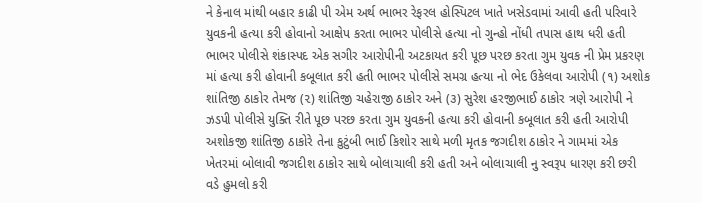ને કેનાલ માંથી બહાર કાઢી પી એમ અર્થ ભાભર રેફરલ હોસ્પિટલ ખાતે ખસેડવામાં આવી હતી પરિવારે યુવકની હત્યા કરી હોવાનો આક્ષેપ કરતા ભાભર પોલીસે હત્યા નો ગુન્હો નોંધી તપાસ હાથ ધરી હતી ભાભર પોલીસે શંકાસ્પદ એક સગીર આરોપીની અટકાયત કરી પૂછ પરછ કરતા ગુમ યુવક ની પ્રેમ પ્રકરણ માં હત્યા કરી હોવાની કબૂલાત કરી હતી ભાભર પોલીસે સમગ્ર હત્યા નો ભેદ ઉકેલવા આરોપી (૧) અશોક શાંતિજી ઠાકોર તેમજ (૨) શાંતિજી ચહેરાજી ઠાકોર અને (૩) સુરેશ હરજીભાઈ ઠાકોર ત્રણે આરોપી ને ઝડપી પોલીસે યુક્તિ રીતે પૂછ પરછ કરતા ગુમ યુવકની હત્યા કરી હોવાની કબૂલાત કરી હતી આરોપી અશોકજી શાંતિજી ઠાકોરે તેના કુટુંબી ભાઈ કિશોર સાથે મળી મૃતક જગદીશ ઠાકોર ને ગામમાં એક ખેતરમાં બોલાવી જગદીશ ઠાકોર સાથે બોલાચાલી કરી હતી અને બોલાચાલી નુ સ્વરૂપ ધારણ કરી છરી વડે હુમલો કરી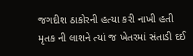જગદીશ ઠાકોરની હત્યા કરી નાખી હતી મૃતક ની લાશને ત્યાં જ ખેતરમાં સંતાડી દઈ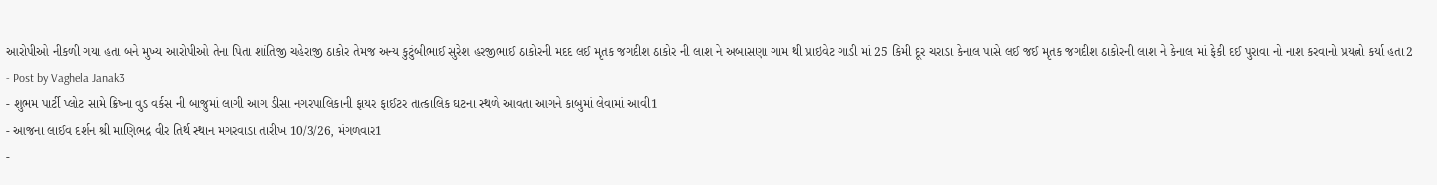આરોપીઓ નીકળી ગયા હતા બને મુખ્ય આરોપીઓ તેના પિતા શાંતિજી ચહેરાજી ઠાકોર તેમજ અન્ય કુટુંબીભાઈ સુરેશ હરજીભાઈ ઠાકોરની મદદ લઈ મૃતક જગદીશ ઠાકોર ની લાશ ને અબાસણા ગામ થી પ્રાઇવેટ ગાડી માં 25 કિમી દૂર ચરાડા કેનાલ પાસે લઈ જઈ મૃતક જગદીશ ઠાકોરની લાશ ને કેનાલ માં ફેકી દઈ પુરાવા નો નાશ કરવાનો પ્રયત્નો કર્યા હતા2
- Post by Vaghela Janak3
- શુભમ પાર્ટી પ્લોટ સામે ક્રિષ્ના વુડ વર્કસ ની બાજુમાં લાગી આગ ડીસા નગરપાલિકાની ફાયર ફાઈટર તાત્કાલિક ઘટના સ્થળે આવતા આગને કાબુમાં લેવામાં આવી1
- આજના લાઈવ દર્શન શ્રી માણિભદ્ર વીર તિર્થ સ્થાન મગરવાડા તારીખ 10/3/26, મંગળવાર1
-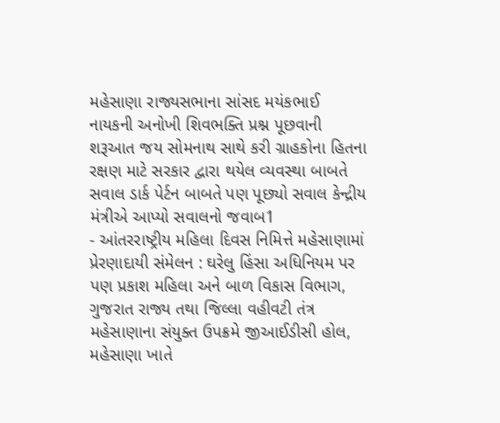મહેસાણા રાજ્યસભાના સાંસદ મયંકભાઈ નાયકની અનોખી શિવભક્તિ પ્રશ્ન પૂછવાની શરૂઆત જય સોમનાથ સાથે કરી ગ્રાહકોના હિતના રક્ષણ માટે સરકાર દ્વારા થયેલ વ્યવસ્થા બાબતે સવાલ ડાર્ક પેર્ટન બાબતે પણ પૂછ્યો સવાલ કેન્દ્રીય મંત્રીએ આપ્યો સવાલનો જવાબ1
- આંતરરાષ્ટ્રીય મહિલા દિવસ નિમિત્તે મહેસાણામાં પ્રેરણાદાયી સંમેલન : ઘરેલુ હિંસા અધિનિયમ પર પણ પ્રકાશ મહિલા અને બાળ વિકાસ વિભાગ, ગુજરાત રાજ્ય તથા જિલ્લા વહીવટી તંત્ર મહેસાણાના સંયુક્ત ઉપક્રમે જીઆઈડીસી હોલ, મહેસાણા ખાતે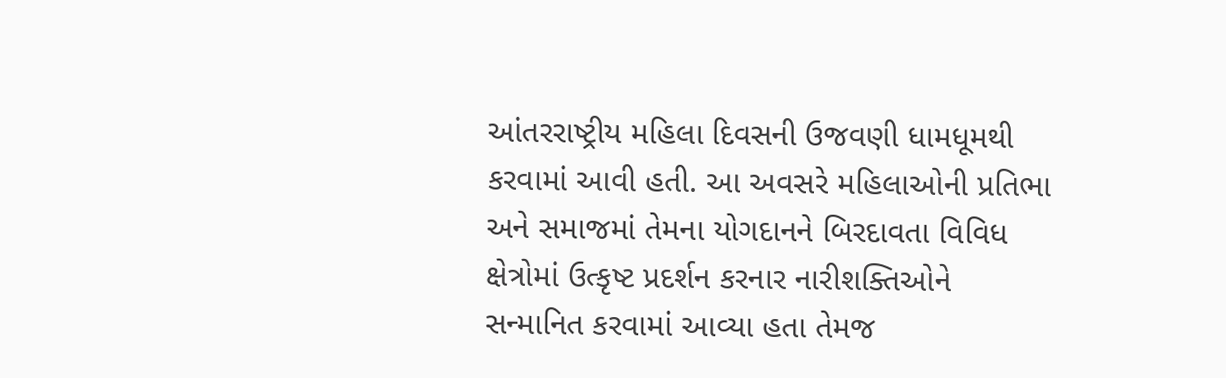આંતરરાષ્ટ્રીય મહિલા દિવસની ઉજવણી ધામધૂમથી કરવામાં આવી હતી. આ અવસરે મહિલાઓની પ્રતિભા અને સમાજમાં તેમના યોગદાનને બિરદાવતા વિવિધ ક્ષેત્રોમાં ઉત્કૃષ્ટ પ્રદર્શન કરનાર નારીશક્તિઓને સન્માનિત કરવામાં આવ્યા હતા તેમજ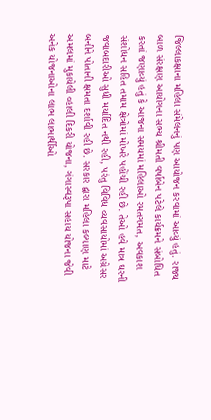જિલ્લાકક્ષાના મહિલા સંમેલનનું પણ આયોજન કરવામાં આવ્યું હતું. રાજ્ય બાળ સંરક્ષણ આયોગના સભ્ય શ્રીમતી વર્ષાબેન પટેલે કાર્યક્રમને સંબોધિત કરતાં જણાવ્યું હતું કે આજના સમયમાં મહિલાઓ રમતગમત, અવકાશ સંશોધન સહિત તમામ ક્ષેત્રોમાં મોખરે પહોંચી રહી છે. તેઓ હવે માત્ર ઘરની જવાબદારીઓ સુધી મર્યાદિત નથી રહી, પરંતુ વિવિધ વ્યવસાયોમાં અગ્રેસર બનીને પોતાની ક્ષમતા દર્શાવી રહી છે. સરકાર દ્વારા મહિલા કલ્યાણ માટે અમલમાં મુકાયેલી વ્હાલી દિકરી યોજના, ગંગાસ્વરૂપા સહાય યોજના જેવી અનેક યોજનાઓના લાભ લાભાર્થીઓ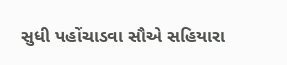સુધી પહોંચાડવા સૌએ સહિયારા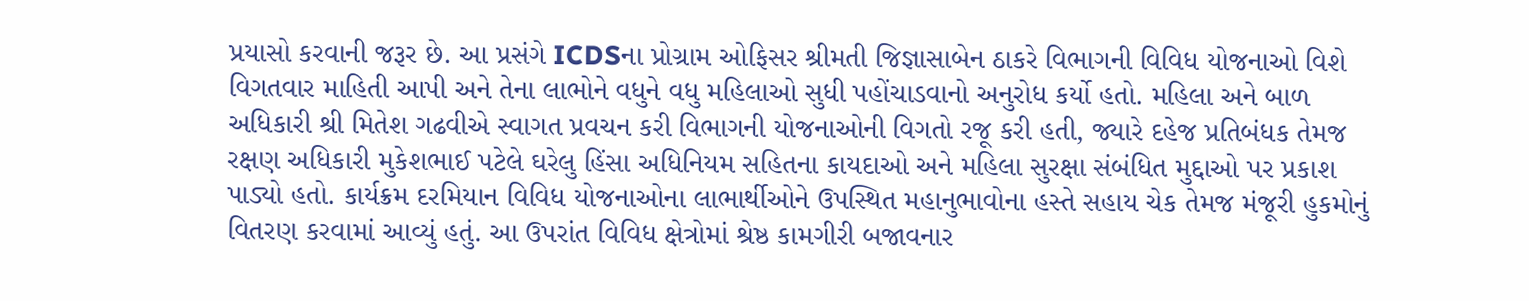પ્રયાસો કરવાની જરૂર છે. આ પ્રસંગે ICDSના પ્રોગ્રામ ઓફિસર શ્રીમતી જિજ્ઞાસાબેન ઠાકરે વિભાગની વિવિધ યોજનાઓ વિશે વિગતવાર માહિતી આપી અને તેના લાભોને વધુને વધુ મહિલાઓ સુધી પહોંચાડવાનો અનુરોધ કર્યો હતો. મહિલા અને બાળ અધિકારી શ્રી મિતેશ ગઢવીએ સ્વાગત પ્રવચન કરી વિભાગની યોજનાઓની વિગતો રજૂ કરી હતી, જ્યારે દહેજ પ્રતિબંધક તેમજ રક્ષણ અધિકારી મુકેશભાઈ પટેલે ઘરેલુ હિંસા અધિનિયમ સહિતના કાયદાઓ અને મહિલા સુરક્ષા સંબંધિત મુદ્દાઓ પર પ્રકાશ પાડ્યો હતો. કાર્યક્રમ દરમિયાન વિવિધ યોજનાઓના લાભાર્થીઓને ઉપસ્થિત મહાનુભાવોના હસ્તે સહાય ચેક તેમજ મંજૂરી હુકમોનું વિતરણ કરવામાં આવ્યું હતું. આ ઉપરાંત વિવિધ ક્ષેત્રોમાં શ્રેષ્ઠ કામગીરી બજાવનાર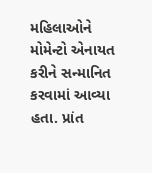મહિલાઓને મોમેન્ટો એનાયત કરીને સન્માનિત કરવામાં આવ્યા હતા. પ્રાંત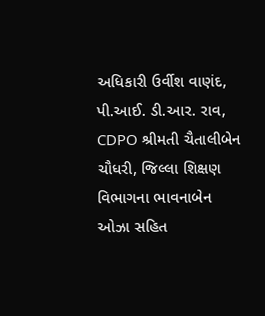અધિકારી ઉર્વીશ વાણંદ, પી.આઈ. ડી.આર. રાવ, CDPO શ્રીમતી ચૈતાલીબેન ચૌધરી, જિલ્લા શિક્ષણ વિભાગના ભાવનાબેન ઓઝા સહિત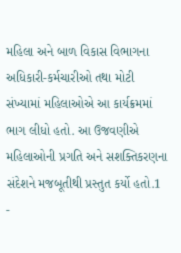મહિલા અને બાળ વિકાસ વિભાગના અધિકારી-કર્મચારીઓ તથા મોટી સંખ્યામાં મહિલાઓએ આ કાર્યક્રમમાં ભાગ લીધો હતો. આ ઉજવણીએ મહિલાઓની પ્રગતિ અને સશક્તિકરણના સંદેશને મજબૂતીથી પ્રસ્તુત કર્યો હતો.1
-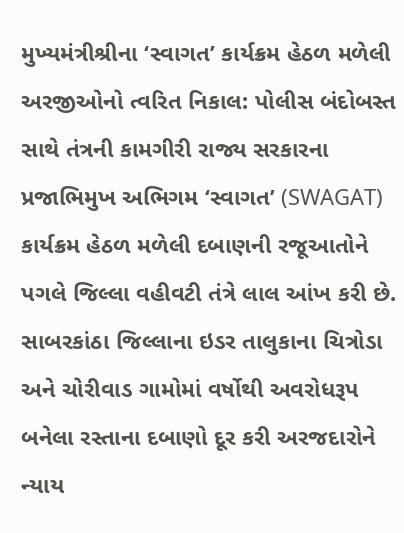મુખ્યમંત્રીશ્રીના ‘સ્વાગત’ કાર્યક્રમ હેઠળ મળેલી અરજીઓનો ત્વરિત નિકાલ: પોલીસ બંદોબસ્ત સાથે તંત્રની કામગીરી રાજ્ય સરકારના પ્રજાભિમુખ અભિગમ ‘સ્વાગત’ (SWAGAT) કાર્યક્રમ હેઠળ મળેલી દબાણની રજૂઆતોને પગલે જિલ્લા વહીવટી તંત્રે લાલ આંખ કરી છે. સાબરકાંઠા જિલ્લાના ઇડર તાલુકાના ચિત્રોડા અને ચોરીવાડ ગામોમાં વર્ષોથી અવરોધરૂપ બનેલા રસ્તાના દબાણો દૂર કરી અરજદારોને ન્યાય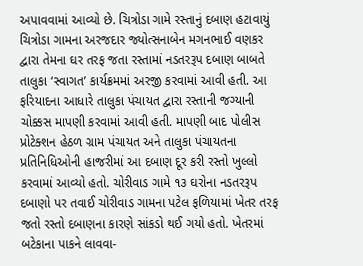અપાવવામાં આવ્યો છે. ચિત્રોડા ગામે રસ્તાનું દબાણ હટાવાયું ચિત્રોડા ગામના અરજદાર જ્યોત્સનાબેન મગનભાઈ વણકર દ્વારા તેમના ઘર તરફ જતા રસ્તામાં નડતરરૂપ દબાણ બાબતે તાલુકા ‘સ્વાગત’ કાર્યક્રમમાં અરજી કરવામાં આવી હતી. આ ફરિયાદના આધારે તાલુકા પંચાયત દ્વારા રસ્તાની જગ્યાની ચોક્કસ માપણી કરવામાં આવી હતી. માપણી બાદ પોલીસ પ્રોટેક્શન હેઠળ ગ્રામ પંચાયત અને તાલુકા પંચાયતના પ્રતિનિધિઓની હાજરીમાં આ દબાણ દૂર કરી રસ્તો ખુલ્લો કરવામાં આવ્યો હતો. ચોરીવાડ ગામે ૧૩ ઘરોના નડતરરૂપ દબાણો પર તવાઈ ચોરીવાડ ગામના પટેલ ફળિયામાં ખેતર તરફ જતો રસ્તો દબાણના કારણે સાંકડો થઈ ગયો હતો. ખેતરમાં બટેકાના પાકને લાવવા-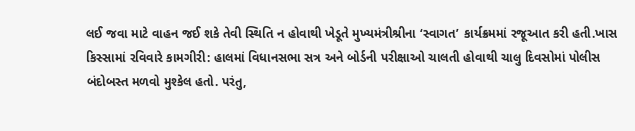લઈ જવા માટે વાહન જઈ શકે તેવી સ્થિતિ ન હોવાથી ખેડૂતે મુખ્યમંત્રીશ્રીના ‘સ્વાગત’ કાર્યક્રમમાં રજૂઆત કરી હતી.ખાસ કિસ્સામાં રવિવારે કામગીરી: હાલમાં વિધાનસભા સત્ર અને બોર્ડની પરીક્ષાઓ ચાલતી હોવાથી ચાલુ દિવસોમાં પોલીસ બંદોબસ્ત મળવો મુશ્કેલ હતો. પરંતુ,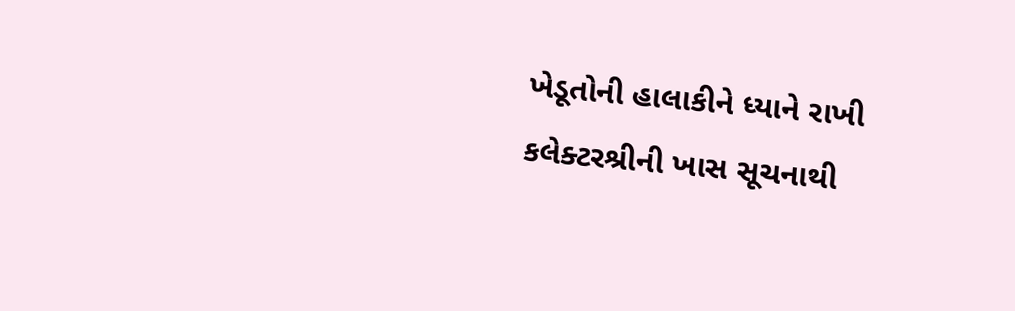ખેડૂતોની હાલાકીને ધ્યાને રાખી કલેક્ટરશ્રીની ખાસ સૂચનાથી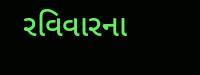રવિવારના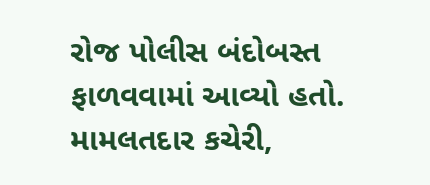રોજ પોલીસ બંદોબસ્ત ફાળવવામાં આવ્યો હતો. મામલતદાર કચેરી,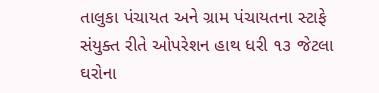તાલુકા પંચાયત અને ગ્રામ પંચાયતના સ્ટાફે સંયુક્ત રીતે ઓપરેશન હાથ ધરી ૧૩ જેટલા ઘરોના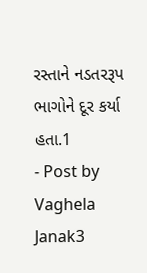રસ્તાને નડતરરૂપ ભાગોને દૂર કર્યા હતા.1
- Post by Vaghela Janak3